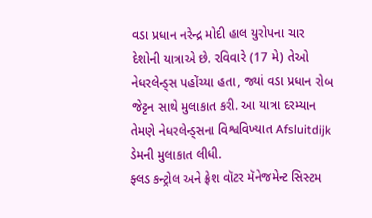વડા પ્રધાન નરેન્દ્ર મોદી હાલ યુરોપના ચાર દેશોની યાત્રાએ છે. રવિવારે (17 મે) તેઓ નેધરલેન્ડ્સ પહોંચ્યા હતા, જ્યાં વડા પ્રધાન રોબ જેટ્ટન સાથે મુલાકાત કરી. આ યાત્રા દરમ્યાન તેમણે નેધરલેન્ડ્સના વિશ્વવિખ્યાત Afsluitdijk ડેમની મુલાકાત લીધી.
ફ્લડ કન્ટ્રોલ અને ફ્રેશ વૉટર મૅનેજમેન્ટ સિસ્ટમ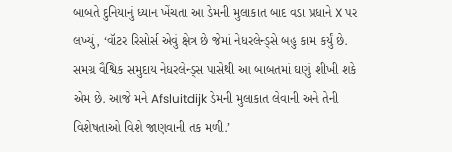બાબતે દુનિયાનું ધ્યાન ખેંચતા આ ડેમની મુલાકાત બાદ વડા પ્રધાને X પર લખ્યું, ‘વૉટર રિસોર્સ એવું ક્ષેત્ર છે જેમાં નેધરલેન્ડ્સે બહુ કામ કર્યું છે. સમગ્ર વૈશ્વિક સમુદાય નેધરલેન્ડ્સ પાસેથી આ બાબતમાં ઘણું શીખી શકે એમ છે. આજે મને Afsluitdijk ડેમની મુલાકાત લેવાની અને તેની વિશેષતાઓ વિશે જાણવાની તક મળી.’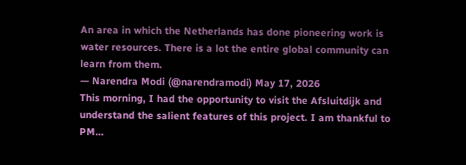An area in which the Netherlands has done pioneering work is water resources. There is a lot the entire global community can learn from them.
— Narendra Modi (@narendramodi) May 17, 2026
This morning, I had the opportunity to visit the Afsluitdijk and understand the salient features of this project. I am thankful to PM…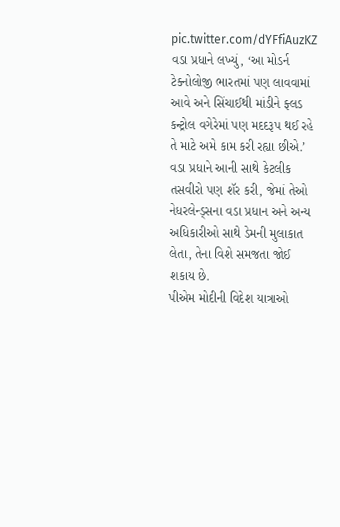pic.twitter.com/dYFfiAuzKZ
વડા પ્રધાને લખ્યું, ‘આ મોડર્ન ટેક્નોલોજી ભારતમાં પણ લાવવામાં આવે અને સિંચાઈથી માંડીને ફ્લડ કન્ટ્રોલ વગેરેમાં પણ મદદરૂપ થઈ રહે તે માટે અમે કામ કરી રહ્યા છીએ.’ વડા પ્રધાને આની સાથે કેટલીક તસવીરો પણ શૅર કરી, જેમાં તેઓ નેધરલેન્ડ્સના વડા પ્રધાન અને અન્ય અધિકારીઓ સાથે ડેમની મુલાકાત લેતા, તેના વિશે સમજતા જોઈ શકાય છે.
પીએમ મોદીની વિદેશ યાત્રાઓ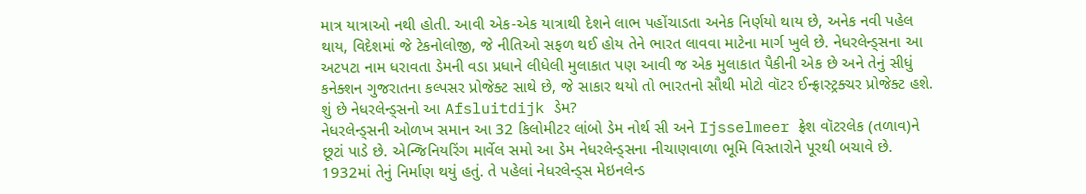માત્ર યાત્રાઓ નથી હોતી. આવી એક-એક યાત્રાથી દેશને લાભ પહોંચાડતા અનેક નિર્ણયો થાય છે, અનેક નવી પહેલ થાય, વિદેશમાં જે ટેકનોલોજી, જે નીતિઓ સફળ થઈ હોય તેને ભારત લાવવા માટેના માર્ગ ખુલે છે. નેધરલેન્ડ્સના આ અટપટા નામ ધરાવતા ડેમની વડા પ્રધાને લીધેલી મુલાકાત પણ આવી જ એક મુલાકાત પૈકીની એક છે અને તેનું સીધું કનેક્શન ગુજરાતના કલ્પસર પ્રોજેક્ટ સાથે છે, જે સાકાર થયો તો ભારતનો સૌથી મોટો વૉટર ઈન્ફ્રાસ્ટ્રક્ચર પ્રોજેક્ટ હશે.
શું છે નેધરલેન્ડ્સનો આ Afsluitdijk ડેમ?
નેધરલેન્ડ્સની ઓળખ સમાન આ 32 કિલોમીટર લાંબો ડેમ નોર્થ સી અને Ijsselmeer ફ્રેશ વૉટરલેક (તળાવ)ને છૂટાં પાડે છે. એન્જિનિયરિંગ માર્વેલ સમો આ ડેમ નેધરલેન્ડ્સના નીચાણવાળા ભૂમિ વિસ્તારોને પૂરથી બચાવે છે. 1932માં તેનું નિર્માણ થયું હતું. તે પહેલાં નેધરલેન્ડ્સ મેઇનલેન્ડ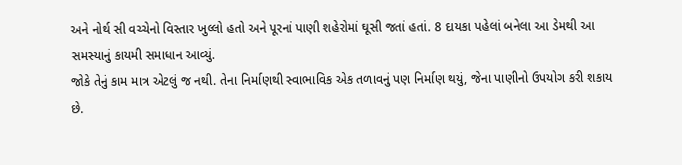અને નોર્થ સી વચ્ચેનો વિસ્તાર ખુલ્લો હતો અને પૂરનાં પાણી શહેરોમાં ઘૂસી જતાં હતાં. 8 દાયકા પહેલાં બનેલા આ ડેમથી આ સમસ્યાનું કાયમી સમાધાન આવ્યું.
જોકે તેનું કામ માત્ર એટલું જ નથી. તેના નિર્માણથી સ્વાભાવિક એક તળાવનું પણ નિર્માણ થયું, જેના પાણીનો ઉપયોગ કરી શકાય છે.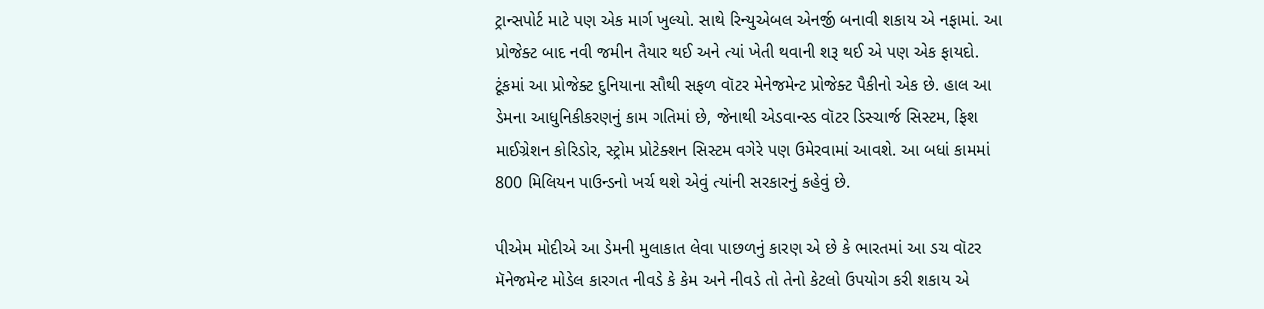ટ્રાન્સપોર્ટ માટે પણ એક માર્ગ ખુલ્યો. સાથે રિન્યુએબલ એનર્જી બનાવી શકાય એ નફામાં. આ પ્રોજેક્ટ બાદ નવી જમીન તૈયાર થઈ અને ત્યાં ખેતી થવાની શરૂ થઈ એ પણ એક ફાયદો.
ટૂંકમાં આ પ્રોજેક્ટ દુનિયાના સૌથી સફળ વૉટર મેનેજમેન્ટ પ્રોજેક્ટ પૈકીનો એક છે. હાલ આ ડેમના આધુનિકીકરણનું કામ ગતિમાં છે, જેનાથી એડવાન્સ્ડ વૉટર ડિસ્ચાર્જ સિસ્ટમ, ફિશ માઈગ્રેશન કોરિડોર, સ્ટ્રોમ પ્રોટેક્શન સિસ્ટમ વગેરે પણ ઉમેરવામાં આવશે. આ બધાં કામમાં 800 મિલિયન પાઉન્ડનો ખર્ચ થશે એવું ત્યાંની સરકારનું કહેવું છે.

પીએમ મોદીએ આ ડેમની મુલાકાત લેવા પાછળનું કારણ એ છે કે ભારતમાં આ ડચ વૉટર મૅનેજમેન્ટ મોડેલ કારગત નીવડે કે કેમ અને નીવડે તો તેનો કેટલો ઉપયોગ કરી શકાય એ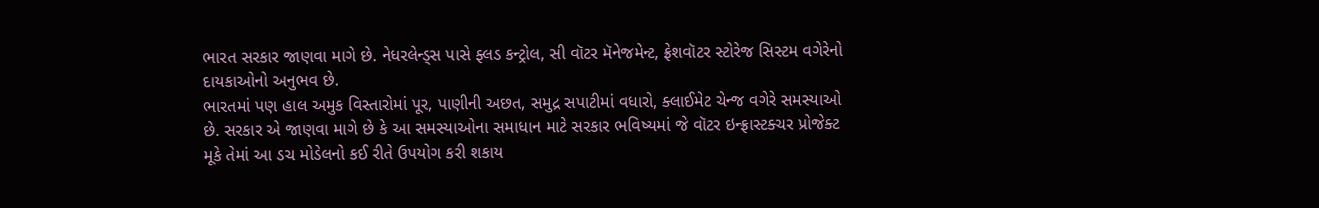ભારત સરકાર જાણવા માગે છે. નેધરલેન્ડ્સ પાસે ફ્લડ કન્ટ્રોલ, સી વૉટર મૅનેજમેન્ટ, ફ્રેશવૉટર સ્ટોરેજ સિસ્ટમ વગેરેનો દાયકાઓનો અનુભવ છે.
ભારતમાં પણ હાલ અમુક વિસ્તારોમાં પૂર, પાણીની અછત, સમુદ્ર સપાટીમાં વધારો, ક્લાઈમેટ ચેન્જ વગેરે સમસ્યાઓ છે. સરકાર એ જાણવા માગે છે કે આ સમસ્યાઓના સમાધાન માટે સરકાર ભવિષ્યમાં જે વૉટર ઇન્ફ્રાસ્ટક્ચર પ્રોજેક્ટ મૂકે તેમાં આ ડચ મોડેલનો કઈ રીતે ઉપયોગ કરી શકાય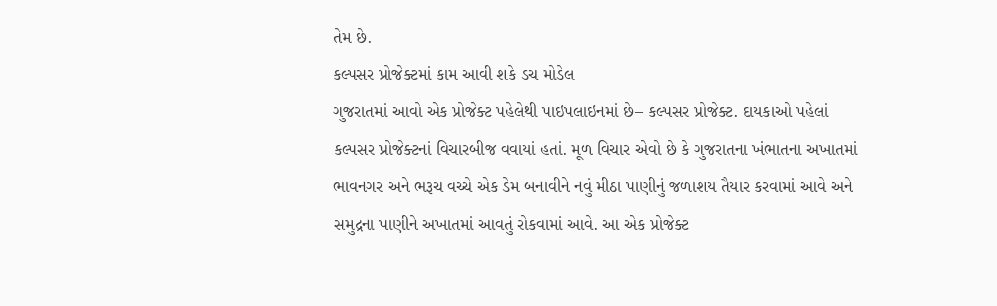તેમ છે.
કલ્પસર પ્રોજેક્ટમાં કામ આવી શકે ડચ મોડેલ
ગુજરાતમાં આવો એક પ્રોજેક્ટ પહેલેથી પાઇપલાઇનમાં છે– કલ્પસર પ્રોજેક્ટ. દાયકાઓ પહેલાં કલ્પસર પ્રોજેક્ટનાં વિચારબીજ વવાયાં હતાં. મૂળ વિચાર એવો છે કે ગુજરાતના ખંભાતના અખાતમાં ભાવનગર અને ભરૂચ વચ્ચે એક ડેમ બનાવીને નવું મીઠા પાણીનું જળાશય તૈયાર કરવામાં આવે અને સમુદ્રના પાણીને અખાતમાં આવતું રોકવામાં આવે. આ એક પ્રોજેક્ટ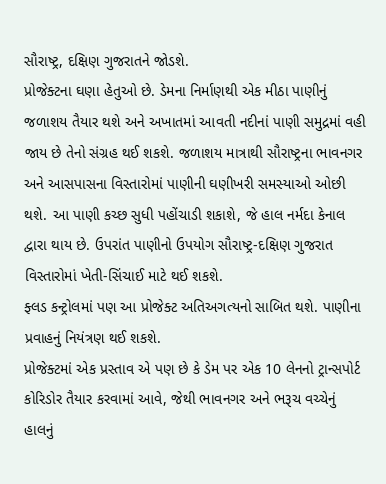સૌરાષ્ટ્ર, દક્ષિણ ગુજરાતને જોડશે.
પ્રોજેક્ટના ઘણા હેતુઓ છે. ડેમના નિર્માણથી એક મીઠા પાણીનું જળાશય તૈયાર થશે અને અખાતમાં આવતી નદીનાં પાણી સમુદ્રમાં વહી જાય છે તેનો સંગ્રહ થઈ શકશે. જળાશય માત્રાથી સૌરાષ્ટ્રના ભાવનગર અને આસપાસના વિસ્તારોમાં પાણીની ઘણીખરી સમસ્યાઓ ઓછી થશે. આ પાણી કચ્છ સુધી પહોંચાડી શકાશે, જે હાલ નર્મદા કેનાલ દ્વારા થાય છે. ઉપરાંત પાણીનો ઉપયોગ સૌરાષ્ટ્ર-દક્ષિણ ગુજરાત વિસ્તારોમાં ખેતી-સિંચાઈ માટે થઈ શકશે.
ફ્લડ કન્ટ્રોલમાં પણ આ પ્રોજેક્ટ અતિઅગત્યનો સાબિત થશે. પાણીના પ્રવાહનું નિયંત્રણ થઈ શકશે.
પ્રોજેક્ટમાં એક પ્રસ્તાવ એ પણ છે કે ડેમ પર એક 10 લેનનો ટ્રાન્સપોર્ટ કોરિડોર તૈયાર કરવામાં આવે, જેથી ભાવનગર અને ભરૂચ વચ્ચેનું હાલનું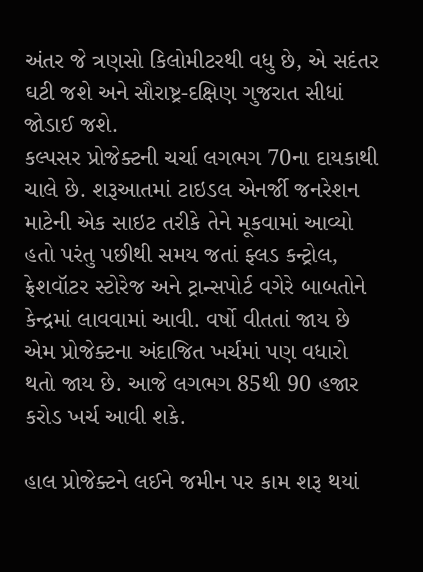અંતર જે ત્રણસો કિલોમીટરથી વધુ છે, એ સદંતર ઘટી જશે અને સૌરાષ્ટ્ર-દક્ષિણ ગુજરાત સીધાં જોડાઈ જશે.
કલ્પસર પ્રોજેક્ટની ચર્ચા લગભગ 70ના દાયકાથી ચાલે છે. શરૂઆતમાં ટાઇડલ એનર્જી જનરેશન માટેની એક સાઇટ તરીકે તેને મૂકવામાં આવ્યો હતો પરંતુ પછીથી સમય જતાં ફ્લડ કન્ટ્રોલ, ફ્રેશવૉટર સ્ટોરેજ અને ટ્રાન્સપોર્ટ વગેરે બાબતોને કેન્દ્રમાં લાવવામાં આવી. વર્ષો વીતતાં જાય છે એમ પ્રોજેક્ટના અંદાજિત ખર્ચમાં પણ વધારો થતો જાય છે. આજે લગભગ 85થી 90 હજાર કરોડ ખર્ચ આવી શકે.

હાલ પ્રોજેક્ટને લઈને જમીન પર કામ શરૂ થયાં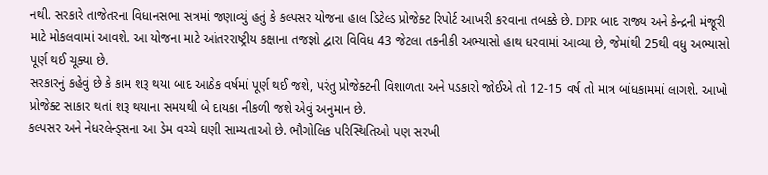નથી. સરકારે તાજેતરના વિધાનસભા સત્રમાં જણાવ્યું હતું કે કલ્પસર યોજના હાલ ડિટેલ્ડ પ્રોજેક્ટ રિપોર્ટ આખરી કરવાના તબક્કે છે. DPR બાદ રાજ્ય અને કેન્દ્રની મંજૂરી માટે મોકલવામાં આવશે. આ યોજના માટે આંતરરાષ્ટ્રીય કક્ષાના તજજ્ઞો દ્વારા વિવિધ 43 જેટલા તકનીકી અભ્યાસો હાથ ધરવામાં આવ્યા છે, જેમાંથી 25થી વધુ અભ્યાસો પૂર્ણ થઈ ચૂક્યા છે.
સરકારનું કહેવું છે કે કામ શરૂ થયા બાદ આઠેક વર્ષમાં પૂર્ણ થઈ જશે, પરંતુ પ્રોજેક્ટની વિશાળતા અને પડકારો જોઈએ તો 12-15 વર્ષ તો માત્ર બાંધકામમાં લાગશે. આખો પ્રોજેક્ટ સાકાર થતાં શરૂ થયાના સમયથી બે દાયકા નીકળી જશે એવું અનુમાન છે.
કલ્પસર અને નેધરલેન્ડ્સના આ ડેમ વચ્ચે ઘણી સામ્યતાઓ છે. ભૌગોલિક પરિસ્થિતિઓ પણ સરખી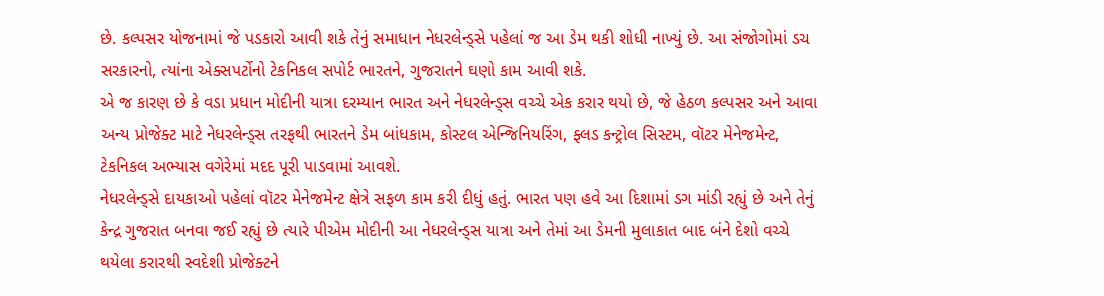છે. કલ્પસર યોજનામાં જે પડકારો આવી શકે તેનું સમાધાન નેધરલેન્ડ્સે પહેલાં જ આ ડેમ થકી શોધી નાખ્યું છે. આ સંજોગોમાં ડચ સરકારનો, ત્યાંના એક્સપર્ટોનો ટેકનિકલ સપોર્ટ ભારતને, ગુજરાતને ઘણો કામ આવી શકે.
એ જ કારણ છે કે વડા પ્રધાન મોદીની યાત્રા દરમ્યાન ભારત અને નેધરલેન્ડ્સ વચ્ચે એક કરાર થયો છે, જે હેઠળ કલ્પસર અને આવા અન્ય પ્રોજેક્ટ માટે નેધરલેન્ડ્સ તરફથી ભારતને ડેમ બાંધકામ, કોસ્ટલ એન્જિનિયરિંગ, ફ્લડ કન્ટ્રોલ સિસ્ટમ, વૉટર મેનેજમેન્ટ, ટેકનિકલ અભ્યાસ વગેરેમાં મદદ પૂરી પાડવામાં આવશે.
નેધરલેન્ડ્સે દાયકાઓ પહેલાં વૉટર મેનેજમેન્ટ ક્ષેત્રે સફળ કામ કરી દીધું હતું. ભારત પણ હવે આ દિશામાં ડગ માંડી રહ્યું છે અને તેનું કેન્દ્ર ગુજરાત બનવા જઈ રહ્યું છે ત્યારે પીએમ મોદીની આ નેધરલેન્ડ્સ યાત્રા અને તેમાં આ ડેમની મુલાકાત બાદ બંને દેશો વચ્ચે થયેલા કરારથી સ્વદેશી પ્રોજેક્ટને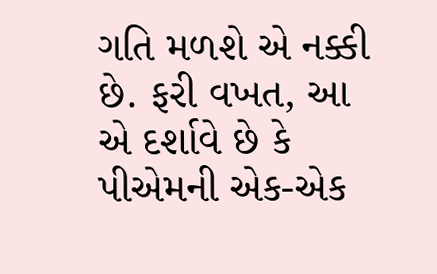ગતિ મળશે એ નક્કી છે. ફરી વખત, આ એ દર્શાવે છે કે પીએમની એક-એક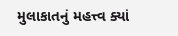મુલાકાતનું મહત્ત્વ ક્યાં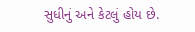સુધીનું અને કેટલું હોય છે.